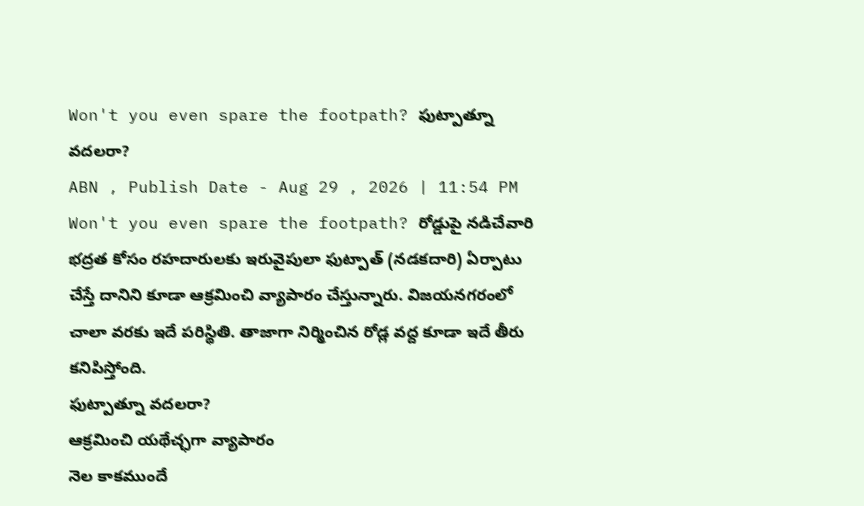Won't you even spare the footpath? ఫుట్పాత్నూ వదలరా?
ABN , Publish Date - Aug 29 , 2026 | 11:54 PM
Won't you even spare the footpath? రోడ్డుపై నడిచేవారి భద్రత కోసం రహదారులకు ఇరువైపులా ఫుట్పాత్ (నడకదారి) ఏర్పాటు చేస్తే దానిని కూడా ఆక్రమించి వ్యాపారం చేస్తున్నారు. విజయనగరంలో చాలా వరకు ఇదే పరిస్థితి. తాజాగా నిర్మించిన రోడ్ల వద్ద కూడా ఇదే తీరు కనిపిస్తోంది.
ఫుట్పాత్నూ వదలరా?
ఆక్రమించి యథేచ్ఛగా వ్యాపారం
నెల కాకముందే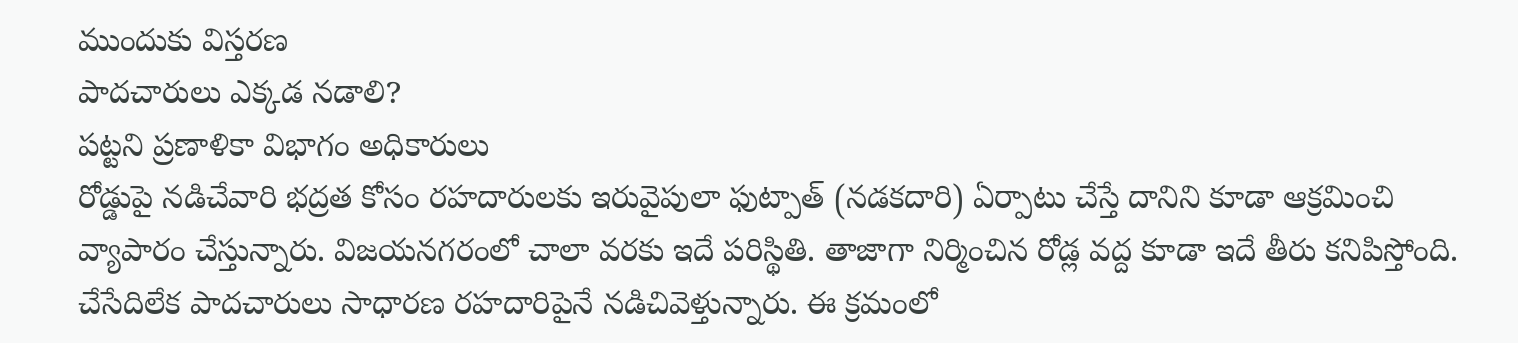ముందుకు విస్తరణ
పాదచారులు ఎక్కడ నడాలి?
పట్టని ప్రణాళికా విభాగం అధికారులు
రోడ్డుపై నడిచేవారి భద్రత కోసం రహదారులకు ఇరువైపులా ఫుట్పాత్ (నడకదారి) ఏర్పాటు చేస్తే దానిని కూడా ఆక్రమించి వ్యాపారం చేస్తున్నారు. విజయనగరంలో చాలా వరకు ఇదే పరిస్థితి. తాజాగా నిర్మించిన రోడ్ల వద్ద కూడా ఇదే తీరు కనిపిస్తోంది. చేసేదిలేక పాదచారులు సాధారణ రహదారిపైనే నడిచివెళ్తున్నారు. ఈ క్రమంలో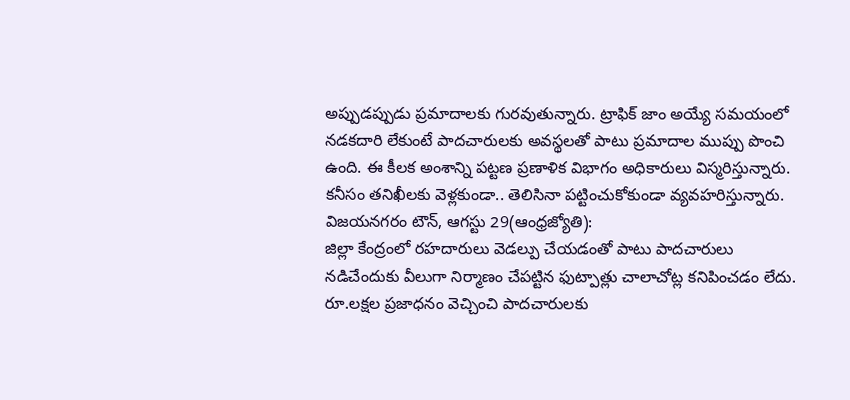అప్పుడప్పుడు ప్రమాదాలకు గురవుతున్నారు. ట్రాఫిక్ జాం అయ్యే సమయంలో నడకదారి లేకుంటే పాదచారులకు అవస్థలతో పాటు ప్రమాదాల ముప్పు పొంచి ఉంది. ఈ కీలక అంశాన్ని పట్టణ ప్రణాళిక విభాగం అధికారులు విస్మరిస్తున్నారు. కనీసం తనిఖీలకు వెళ్లకుండా.. తెలిసినా పట్టించుకోకుండా వ్యవహరిస్తున్నారు.
విజయనగరం టౌన్, ఆగస్టు 29(ఆంధ్రజ్యోతి):
జిల్లా కేంద్రంలో రహదారులు వెడల్పు చేయడంతో పాటు పాదచారులు నడిచేందుకు వీలుగా నిర్మాణం చేపట్టిన ఫుట్పాత్లు చాలాచోట్ల కనిపించడం లేదు. రూ.లక్షల ప్రజాధనం వెచ్చించి పాదచారులకు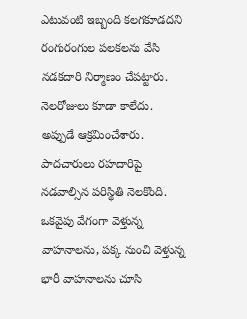ఎటువంటి ఇబ్బంది కలగకూడదని రంగురంగుల పలకలను వేసి నడకదారి నిర్మాణం చేపట్టారు. నెలరోజులు కూడా కాలేదు. అప్పుడే ఆక్రమించేశారు. పాదచారులు రహదారిపై నడవాల్సిన పరిస్థితి నెలకొంది. ఒకవైపు వేగంగా వెళ్తున్న వాహనాలను, పక్క నుంచి వెళ్తున్న భారీ వాహనాలను చూసి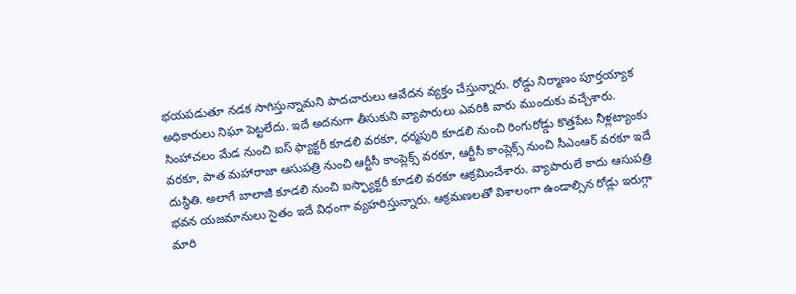భయపడుతూ నడక సాగిస్తున్నామని పాదచారులు ఆవేదన వ్యక్తం చేస్తున్నారు. రోడ్డు నిర్మాణం పూర్తయ్యాక అధికారులు నిఘా పెట్టలేదు. ఇదే అదనుగా తీసుకుని వ్యాపారులు ఎవరికి వారు ముందుకు వచ్చేశారు. సింహాచలం మేడ నుంచి ఐస్ ఫ్యాక్టరీ కూడలి వరకూ, ధర్మపురి కూడలి నుంచి రింగురోడ్డు కొత్తపేట నీళ్లట్యాంకు వరకూ, పాత మహారాజా ఆసుపత్రి నుంచి ఆర్టీసీ కాంప్లెక్స్ వరకూ, ఆర్టీసీ కాంప్లెక్స్ నుంచి సీఎంఆర్ వరకూ ఇదే దుస్థితి. అలాగే బాలాజీ కూడలి నుంచి ఐస్ఫ్యాక్టరీ కూడలి వరకూ ఆక్రమించేశారు. వ్యాపారులే కాదు ఆసుపత్రి భవన యజమానులు సైతం ఇదే విధంగా వ్యహరిస్తున్నారు. ఆక్రమణలతో విశాలంగా ఉండాల్సిన రోడ్లు ఇరుగ్గా మారి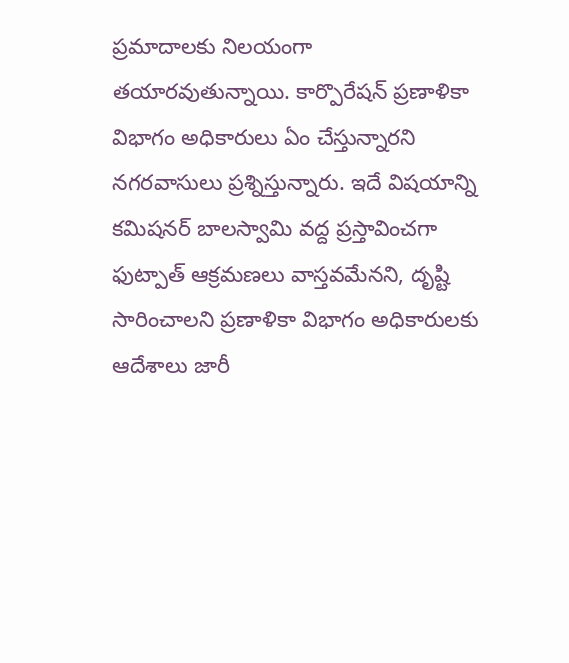ప్రమాదాలకు నిలయంగా తయారవుతున్నాయి. కార్పొరేషన్ ప్రణాళికా విభాగం అధికారులు ఏం చేస్తున్నారని నగరవాసులు ప్రశ్నిస్తున్నారు. ఇదే విషయాన్ని కమిషనర్ బాలస్వామి వద్ద ప్రస్తావించగా ఫుట్పాత్ ఆక్రమణలు వాస్తవమేనని, దృష్టి సారించాలని ప్రణాళికా విభాగం అధికారులకు ఆదేశాలు జారీ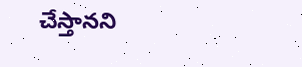చేస్తానని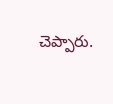చెప్పారు.